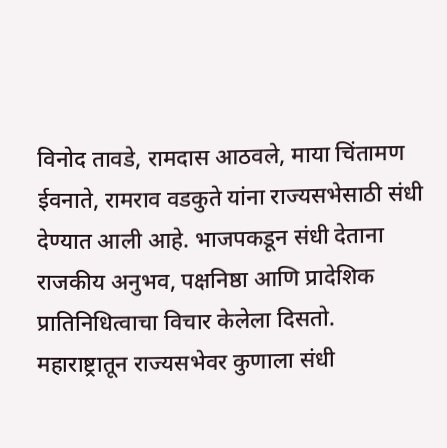विनोद तावडे, रामदास आठवले, माया चिंतामण ईवनाते, रामराव वडकुते यांना राज्यसभेसाठी संधी देण्यात आली आहे. भाजपकडून संधी देताना राजकीय अनुभव, पक्षनिष्ठा आणि प्रादेशिक प्रातिनिधित्वाचा विचार केलेला दिसतो. महाराष्ट्रातून राज्यसभेवर कुणाला संधी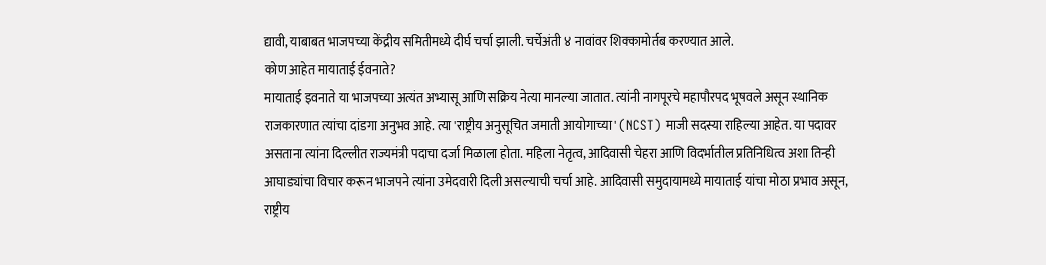द्यावी, याबाबत भाजपच्या केंद्रीय समितीमध्ये दीर्घ चर्चा झाली. चर्चेअंती ४ नावांवर शिक्कामोर्तब करण्यात आले.
कोण आहेत मायाताई ईवनाते?
मायाताई इवनाते या भाजपच्या अत्यंत अभ्यासू आणि सक्रिय नेत्या मानल्या जातात. त्यांनी नागपूरचे महापौरपद भूषवले असून स्थानिक राजकारणात त्यांचा दांडगा अनुभव आहे. त्या 'राष्ट्रीय अनुसूचित जमाती आयोगाच्या' (NCST) माजी सदस्या राहिल्या आहेत. या पदावर असताना त्यांना दिल्लीत राज्यमंत्री पदाचा दर्जा मिळाला होता. महिला नेतृत्व, आदिवासी चेहरा आणि विदर्भातील प्रतिनिधित्व अशा तिन्ही आघाड्यांचा विचार करून भाजपने त्यांना उमेदवारी दिली असल्याची चर्चा आहे. आदिवासी समुदायामध्ये मायाताई यांचा मोठा प्रभाव असून, राष्ट्रीय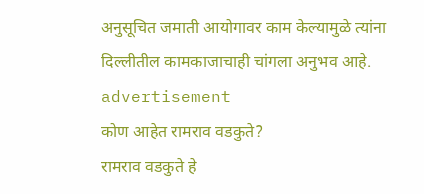अनुसूचित जमाती आयोगावर काम केल्यामुळे त्यांना दिल्लीतील कामकाजाचाही चांगला अनुभव आहे.
advertisement
कोण आहेत रामराव वडकुते?
रामराव वडकुते हे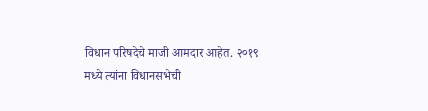विधान परिषदेचे माजी आमदार आहेत. २०१९ मध्ये त्यांना विधानसभेची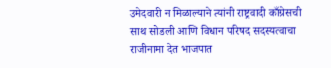उमेदवारी न मिळाल्याने त्यांनी राष्ट्रवादी काँग्रेसची साथ सोडली आणि विधान परिषद सदस्यत्वाचा राजीनामा देत भाजपात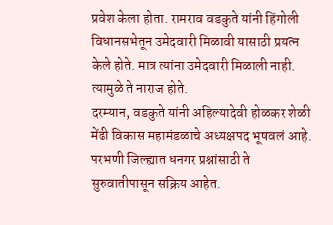प्रवेश केला होता. रामराव वडकुते यांनी हिंगोली विधानसभेतून उमेदवारी मिळावी यासाठी प्रयत्न केले होते. मात्र त्यांना उमेदवारी मिळाली नाही. त्यामुळे ते नाराज होते.
दरम्यान, वडकुते यांनी अहिल्यादेवी होळकर शेळी मेंढी विकास महामंडळाचे अध्यक्षपद भूषवलं आहे. परभणी जिल्ह्यात धनगर प्रश्नांसाठी ते सुरुवातीपासून सक्रिय आहेत.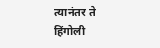त्यानंतर ते हिंगोली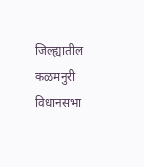जिल्ह्यातील कळमनुरी विधानसभा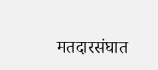मतदारसंघात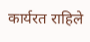कार्यरत राहिले